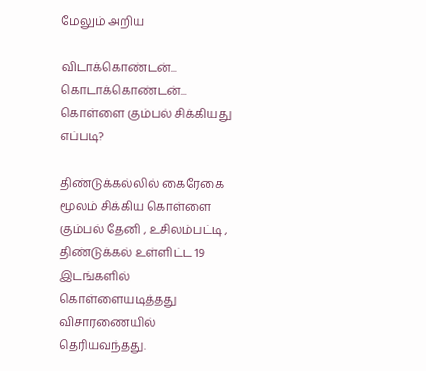மேலும் அறிய

விடாக்கொண்டன்... கொடாக்கொண்டன்... கொள்ளை கும்பல் சிக்கியது எப்படி?

திண்டுக்கல்லில் கைரேகை மூலம் சிக்கிய கொள்ளை கும்பல் தேனி , உசிலம்பட்டி , திண்டுக்கல் உள்ளிட்ட 19 இடங்களில் கொள்ளையடித்தது விசாரணையில் தெரியவந்தது.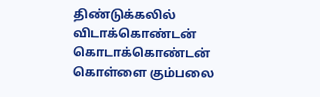திண்டுக்கலில் விடாக்கொண்டன் கொடாக்கொண்டன் கொள்ளை கும்பலை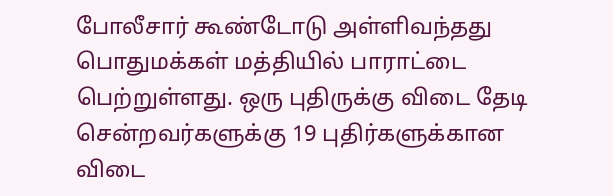போலீசார் கூண்டோடு அள்ளிவந்தது பொதுமக்கள் மத்தியில் பாராட்டை பெற்றுள்ளது. ஒரு புதிருக்கு விடை தேடி சென்றவர்களுக்கு 19 புதிர்களுக்கான விடை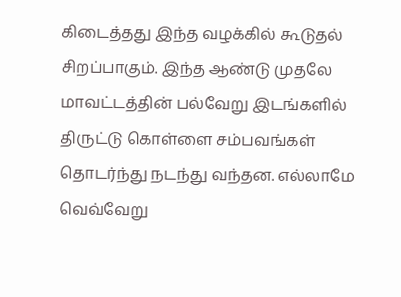கிடைத்தது இந்த வழக்கில் கூடுதல் சிறப்பாகும். இந்த ஆண்டு முதலே மாவட்டத்தின் பல்வேறு இடங்களில் திருட்டு கொள்ளை சம்பவங்கள் தொடர்ந்து நடந்து வந்தன. எல்லாமே வெவ்வேறு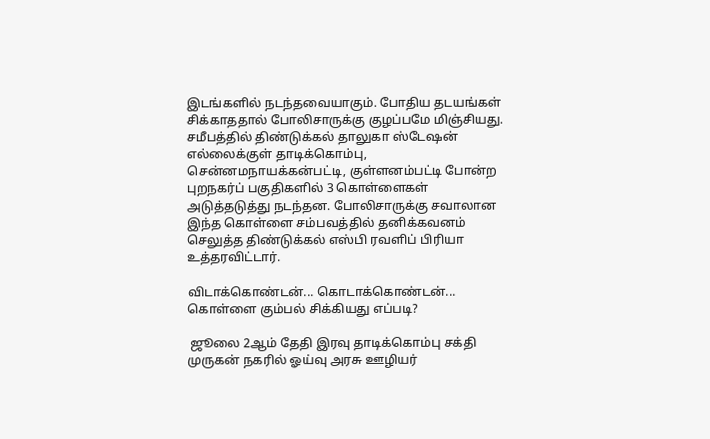இடங்களில் நடந்தவையாகும். போதிய தடயங்கள் சிக்காததால் போலிசாருக்கு குழப்பமே மிஞ்சியது. சமீபத்தில் திண்டுக்கல் தாலுகா ஸ்டேஷன் எல்லைக்குள் தாடிக்கொம்பு, சென்னமநாயக்கன்பட்டி, குள்ளனம்பட்டி போன்ற புறநகர்ப் பகுதிகளில் 3 கொள்ளைகள் அடுத்தடுத்து நடந்தன. போலிசாருக்கு சவாலான இந்த கொள்ளை சம்பவத்தில் தனிக்கவனம் செலுத்த திண்டுக்கல் எஸ்பி ரவளிப் பிரியா உத்தரவிட்டார்.

விடாக்கொண்டன்... கொடாக்கொண்டன்... கொள்ளை கும்பல் சிக்கியது எப்படி?

 ஜூலை 2ஆம் தேதி இரவு தாடிக்கொம்பு சக்தி முருகன் நகரில் ஓய்வு அரசு ஊழியர்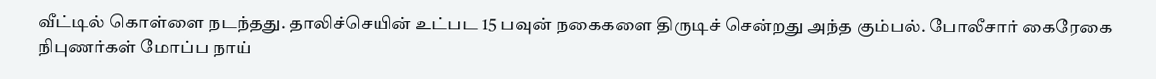வீட்டில் கொள்ளை நடந்தது. தாலிச்செயின் உட்பட 15 பவுன் நகைகளை திருடிச் சென்றது அந்த கும்பல். போலீசார் கைரேகை நிபுணர்கள் மோப்ப நாய்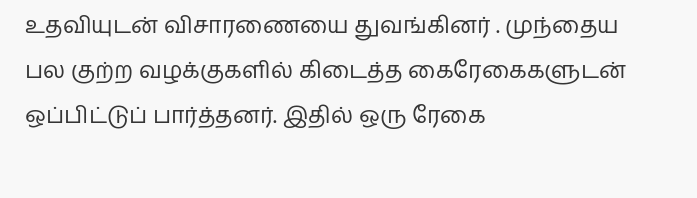உதவியுடன் விசாரணையை துவங்கினர் . முந்தைய பல குற்ற வழக்குகளில் கிடைத்த கைரேகைகளுடன் ஒப்பிட்டுப் பார்த்தனர். இதில் ஒரு ரேகை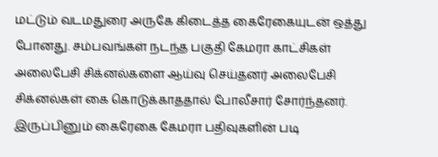மட்டும் வடமதுரை அருகே கிடைத்த கைரேகையுடன் ஒத்து போனது. சம்பவங்கள் நடந்த பகுதி கேமரா காட்சிகள் அலைபேசி சிக்னல்களை ஆய்வு செய்தனர் அலைபேசி சிக்னல்கள் கை கொடுக்காததால் போலீசார் சோர்ந்தனர். இருப்பினும் கைரேகை கேமரா பதிவுகளின் படி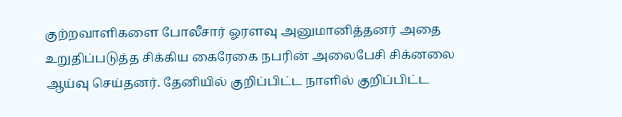குற்றவாளிகளை போலீசார் ஓரளவு அனுமானித்தனர் அதை உறுதிப்படுத்த சிக்கிய கைரேகை நபரின் அலைபேசி சிக்னலை ஆய்வு செய்தனர். தேனியில் குறிப்பிட்ட நாளில் குறிப்பிட்ட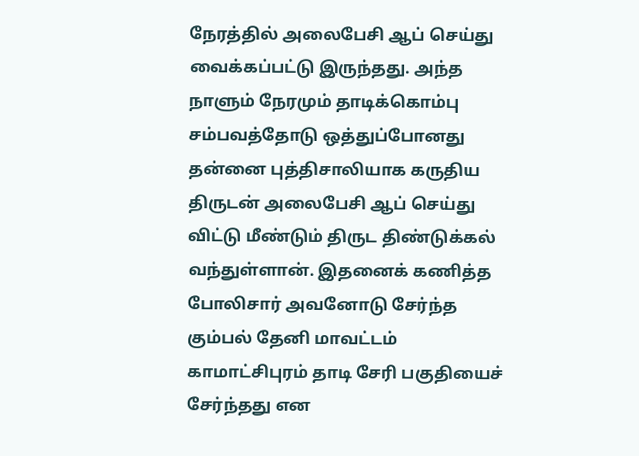நேரத்தில் அலைபேசி ஆப் செய்து வைக்கப்பட்டு இருந்தது. அந்த நாளும் நேரமும் தாடிக்கொம்பு சம்பவத்தோடு ஒத்துப்போனது தன்னை புத்திசாலியாக கருதிய திருடன் அலைபேசி ஆப் செய்து விட்டு மீண்டும் திருட திண்டுக்கல் வந்துள்ளான். இதனைக் கணித்த போலிசார் அவனோடு சேர்ந்த கும்பல் தேனி மாவட்டம் காமாட்சிபுரம் தாடி சேரி பகுதியைச் சேர்ந்தது என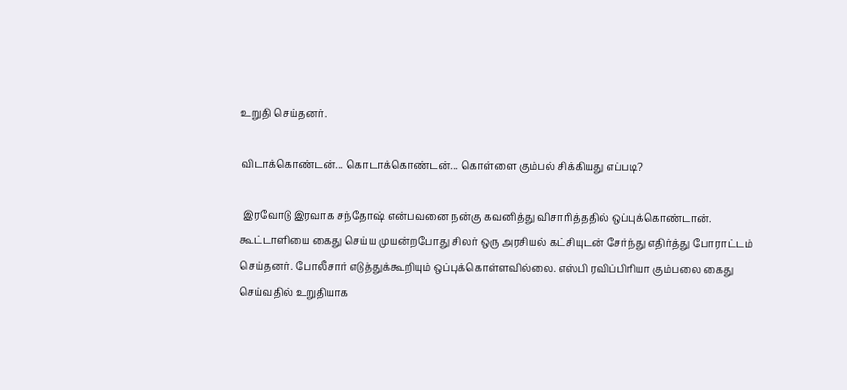உறுதி செய்தனர்.

விடாக்கொண்டன்... கொடாக்கொண்டன்... கொள்ளை கும்பல் சிக்கியது எப்படி?

 இரவோடு இரவாக சந்தோஷ் என்பவனை நன்கு கவனித்து விசாரித்ததில் ஒப்புக்கொண்டான். கூட்டாளியை கைது செய்ய முயன்றபோது சிலர் ஒரு அரசியல் கட்சியுடன் சேர்ந்து எதிர்த்து போராட்டம் செய்தனர். போலீசார் எடுத்துக்கூறியும் ஒப்புக்கொள்ளவில்லை. எஸ்பி ரவிப்பிரியா கும்பலை கைது செய்வதில் உறுதியாக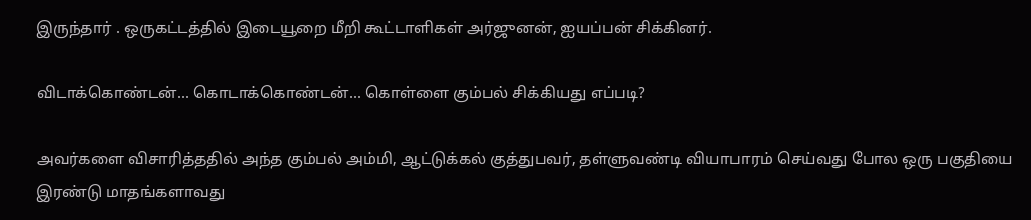இருந்தார் . ஒருகட்டத்தில் இடையூறை மீறி கூட்டாளிகள் அர்ஜுனன், ஐயப்பன் சிக்கினர்.

விடாக்கொண்டன்... கொடாக்கொண்டன்... கொள்ளை கும்பல் சிக்கியது எப்படி?

அவர்களை விசாரித்ததில் அந்த கும்பல் அம்மி, ஆட்டுக்கல் குத்துபவர், தள்ளுவண்டி வியாபாரம் செய்வது போல ஒரு பகுதியை இரண்டு மாதங்களாவது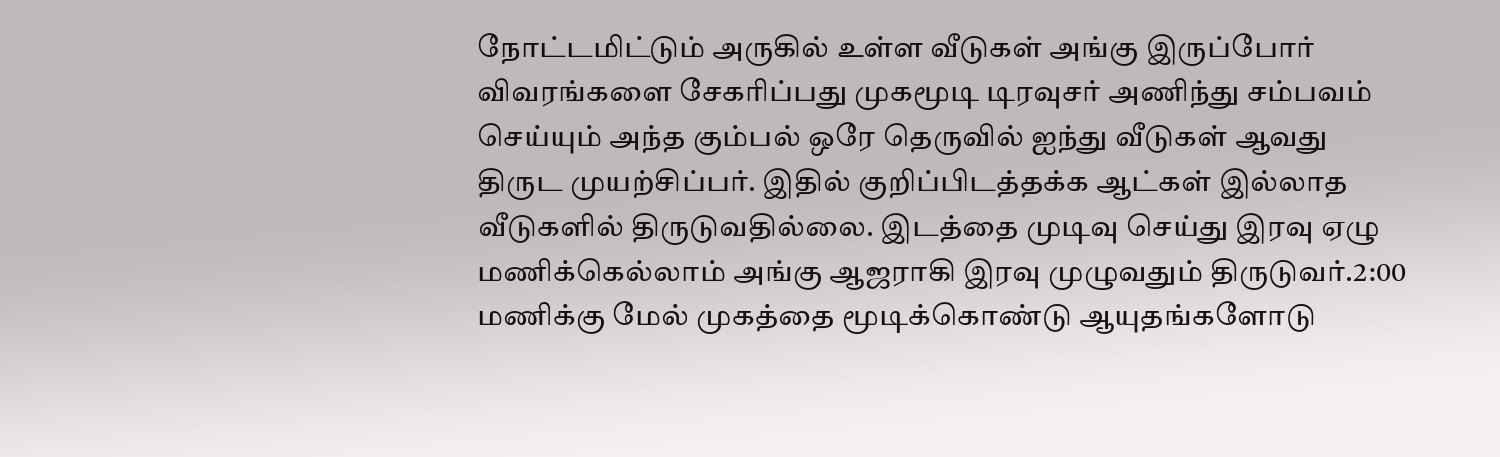நோட்டமிட்டும் அருகில் உள்ள வீடுகள் அங்கு இருப்போர் விவரங்களை சேகரிப்பது முகமூடி டிரவுசர் அணிந்து சம்பவம் செய்யும் அந்த கும்பல் ஒரே தெருவில் ஐந்து வீடுகள் ஆவது திருட முயற்சிப்பர். இதில் குறிப்பிடத்தக்க ஆட்கள் இல்லாத வீடுகளில் திருடுவதில்லை. இடத்தை முடிவு செய்து இரவு ஏழு மணிக்கெல்லாம் அங்கு ஆஜராகி இரவு முழுவதும் திருடுவர்.2:00 மணிக்கு மேல் முகத்தை மூடிக்கொண்டு ஆயுதங்களோடு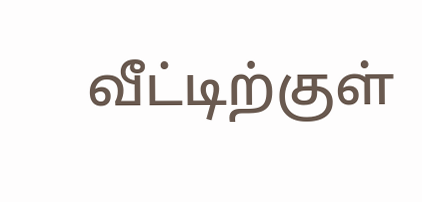வீட்டிற்குள்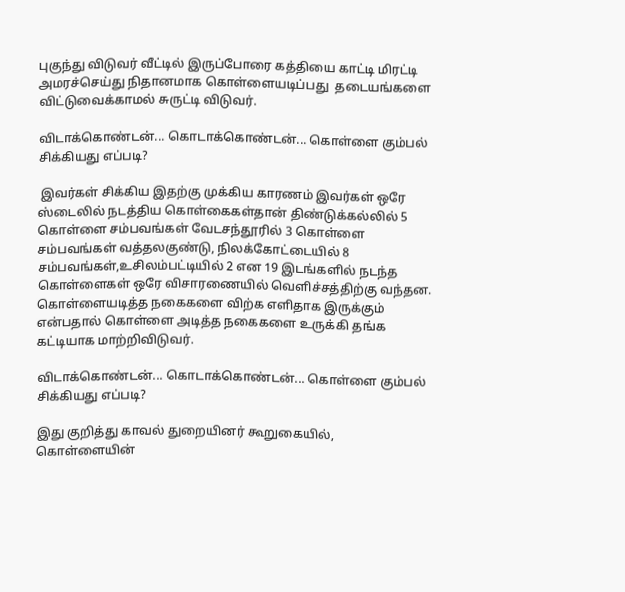புகுந்து விடுவர் வீட்டில் இருப்போரை கத்தியை காட்டி மிரட்டி அமரச்செய்து நிதானமாக கொள்ளையடிப்பது  தடையங்களை விட்டுவைக்காமல் சுருட்டி விடுவர்.

விடாக்கொண்டன்... கொடாக்கொண்டன்... கொள்ளை கும்பல் சிக்கியது எப்படி?

 இவர்கள் சிக்கிய இதற்கு முக்கிய காரணம் இவர்கள் ஒரே ஸ்டைலில் நடத்திய கொள்கைகள்தான் திண்டுக்கல்லில் 5  கொள்ளை சம்பவங்கள் வேடசந்தூரில் 3 கொள்ளை சம்பவங்கள் வத்தலகுண்டு, நிலக்கோட்டையில் 8 சம்பவங்கள்,உசிலம்பட்டியில் 2 என 19 இடங்களில் நடந்த கொள்ளைகள் ஒரே விசாரணையில் வெளிச்சத்திற்கு வந்தன. கொள்ளையடித்த நகைகளை விற்க எளிதாக இருக்கும் என்பதால் கொள்ளை அடித்த நகைகளை உருக்கி தங்க கட்டியாக மாற்றிவிடுவர்.

விடாக்கொண்டன்... கொடாக்கொண்டன்... கொள்ளை கும்பல் சிக்கியது எப்படி?

இது குறித்து காவல் துறையினர் கூறுகையில், கொள்ளையின்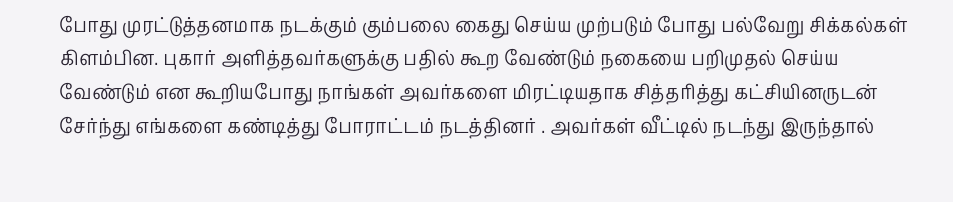போது முரட்டுத்தனமாக நடக்கும் கும்பலை கைது செய்ய முற்படும் போது பல்வேறு சிக்கல்கள் கிளம்பின. புகார் அளித்தவர்களுக்கு பதில் கூற வேண்டும் நகையை பறிமுதல் செய்ய வேண்டும் என கூறியபோது நாங்கள் அவர்களை மிரட்டியதாக சித்தரித்து கட்சியினருடன் சேர்ந்து எங்களை கண்டித்து போராட்டம் நடத்தினர் . அவர்கள் வீட்டில் நடந்து இருந்தால்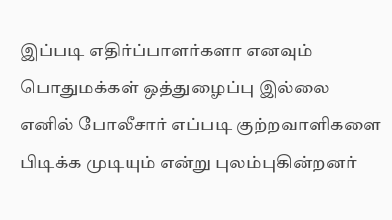இப்படி எதிர்ப்பாளர்களா எனவும் பொதுமக்கள் ஒத்துழைப்பு இல்லை எனில் போலீசார் எப்படி குற்றவாளிகளை பிடிக்க முடியும் என்று புலம்புகின்றனர்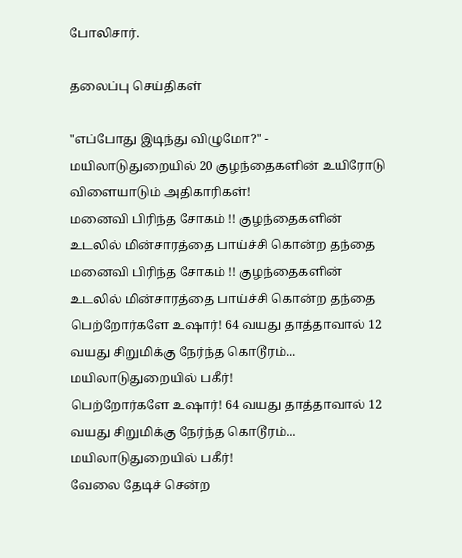போலிசார்.

தலைப்பு செய்திகள்

"எப்போது இடிந்து விழுமோ?" - மயிலாடுதுறையில் 20 குழந்தைகளின் உயிரோடு விளையாடும் அதிகாரிகள்!
மனைவி பிரிந்த சோகம் !! குழந்தைகளின் உடலில் மின்சாரத்தை பாய்ச்சி கொன்ற தந்தை
மனைவி பிரிந்த சோகம் !! குழந்தைகளின் உடலில் மின்சாரத்தை பாய்ச்சி கொன்ற தந்தை
பெற்றோர்களே உஷார்! 64 வயது தாத்தாவால் 12 வயது சிறுமிக்கு நேர்ந்த கொடூரம்... மயிலாடுதுறையில் பகீர்!
பெற்றோர்களே உஷார்! 64 வயது தாத்தாவால் 12 வயது சிறுமிக்கு நேர்ந்த கொடூரம்... மயிலாடுதுறையில் பகீர்!
வேலை தேடிச் சென்ற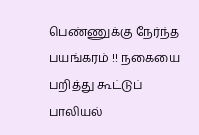பெண்ணுக்கு நேர்ந்த பயங்கரம் !! நகையை பறித்து கூட்டுப் பாலியல்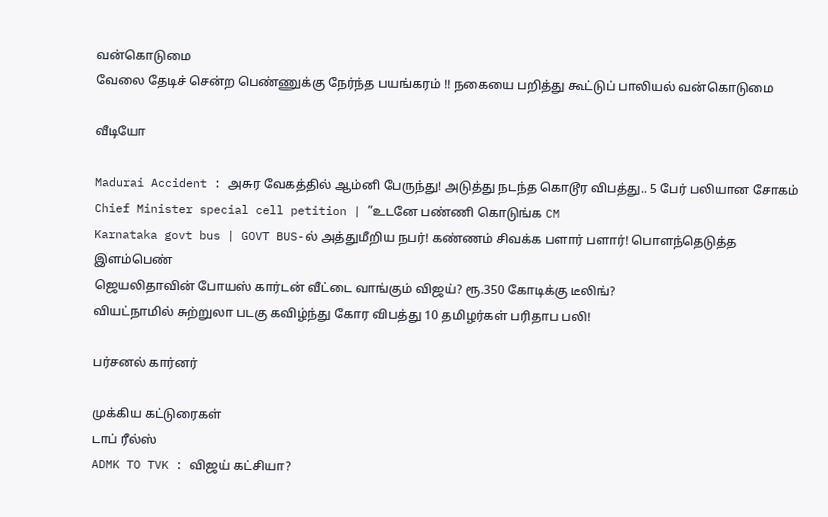வன்கொடுமை
வேலை தேடிச் சென்ற பெண்ணுக்கு நேர்ந்த பயங்கரம் !! நகையை பறித்து கூட்டுப் பாலியல் வன்கொடுமை

வீடியோ

Madurai Accident : அசுர வேகத்தில் ஆம்னி பேருந்து! அடுத்து நடந்த கொடூர விபத்து.. 5 பேர் பலியான சோகம்
Chief Minister special cell petition | ”உடனே பண்ணி கொடுங்க CM
Karnataka govt bus | GOVT BUS-ல் அத்துமீறிய நபர்! கண்ணம் சிவக்க பளார் பளார்! பொளந்தெடுத்த இளம்பெண்
ஜெயலிதாவின் போயஸ் கார்டன் வீட்டை வாங்கும் விஜய்? ரூ.350 கோடிக்கு டீலிங்?
வியட்நாமில் சுற்றுலா படகு கவிழ்ந்து கோர விபத்து 10 தமிழர்கள் பரிதாப பலி!

பர்சனல் கார்னர்

முக்கிய கட்டுரைகள்
டாப் ரீல்ஸ்
ADMK TO TVK : விஜய் கட்சியா?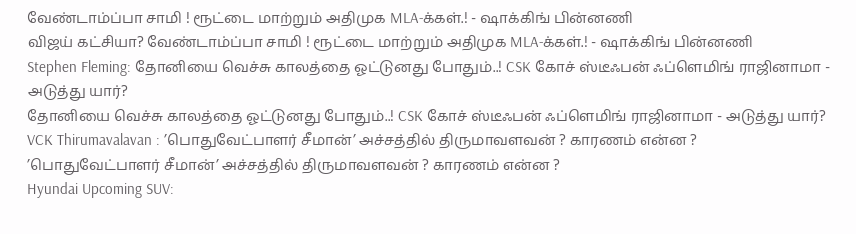வேண்டாம்ப்பா சாமி ! ரூட்டை மாற்றும் அதிமுக MLA-க்கள்.! - ஷாக்கிங் பின்னணி
விஜய் கட்சியா? வேண்டாம்ப்பா சாமி ! ரூட்டை மாற்றும் அதிமுக MLA-க்கள்.! - ஷாக்கிங் பின்னணி
Stephen Fleming: தோனியை வெச்சு காலத்தை ஓட்டுனது போதும்..! CSK கோச் ஸ்டீஃபன் ஃப்ளெமிங் ராஜினாமா - அடுத்து யார்?
தோனியை வெச்சு காலத்தை ஓட்டுனது போதும்..! CSK கோச் ஸ்டீஃபன் ஃப்ளெமிங் ராஜினாமா - அடுத்து யார்?
VCK Thirumavalavan : ’பொதுவேட்பாளர் சீமான்’ அச்சத்தில் திருமாவளவன் ? காரணம் என்ன ?
’பொதுவேட்பாளர் சீமான்’ அச்சத்தில் திருமாவளவன் ? காரணம் என்ன ?
Hyundai Upcoming SUV: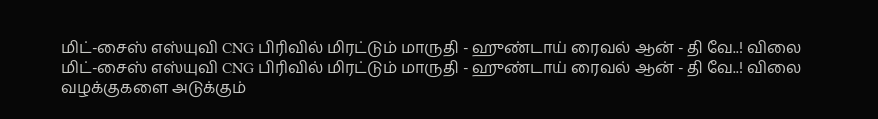மிட்-சைஸ் எஸ்யுவி CNG பிரிவில் மிரட்டும் மாருதி - ஹுண்டாய் ரைவல் ஆன் - தி வே..! விலை
மிட்-சைஸ் எஸ்யுவி CNG பிரிவில் மிரட்டும் மாருதி - ஹுண்டாய் ரைவல் ஆன் - தி வே..! விலை
வழக்குகளை அடுக்கும்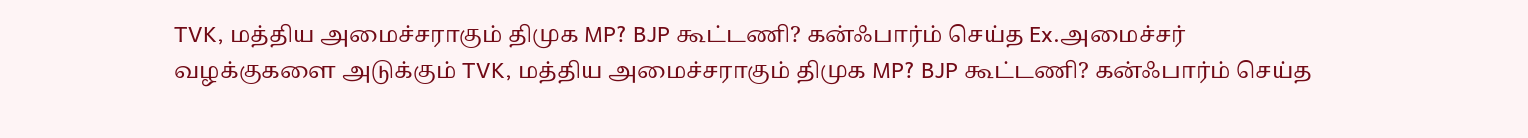TVK, மத்திய அமைச்சராகும் திமுக MP? BJP கூட்டணி? கன்ஃபார்ம் செய்த Ex.அமைச்சர்
வழக்குகளை அடுக்கும் TVK, மத்திய அமைச்சராகும் திமுக MP? BJP கூட்டணி? கன்ஃபார்ம் செய்த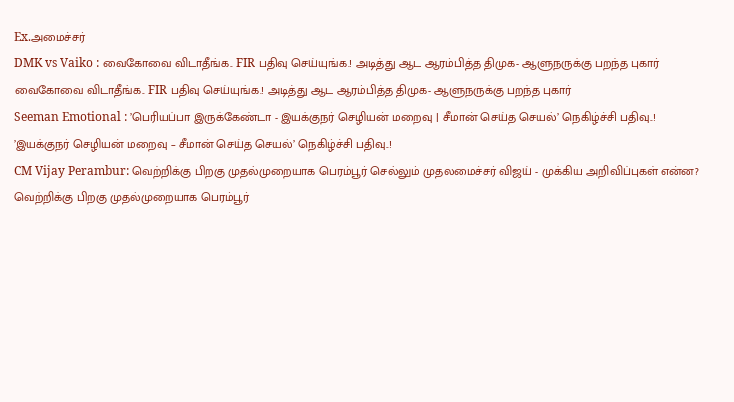Ex.அமைச்சர்
DMK vs Vaiko : வைகோவை விடாதீங்க.. FIR பதிவு செய்யுங்க.! அடித்து ஆட ஆரம்பித்த திமுக- ஆளுநருக்கு பறந்த புகார்
வைகோவை விடாதீங்க.. FIR பதிவு செய்யுங்க.! அடித்து ஆட ஆரம்பித்த திமுக- ஆளுநருக்கு பறந்த புகார்
Seeman Emotional : ’பெரியப்பா இருக்கேண்டா - இயக்குநர் செழியன் மறைவு | சீமான் செய்த செயல்’ நெகிழ்ச்சி பதிவு..!
’இயக்குநர் செழியன் மறைவு – சீமான் செய்த செயல்’ நெகிழ்ச்சி பதிவு..!
CM Vijay Perambur: வெற்றிக்கு பிறகு முதல்முறையாக பெரம்பூர் செல்லும் முதலமைச்சர் விஜய் - முக்கிய அறிவிப்புகள் என்ன?
வெற்றிக்கு பிறகு முதல்முறையாக பெரம்பூர்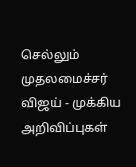செல்லும் முதலமைச்சர் விஜய் - முக்கிய அறிவிப்புகள்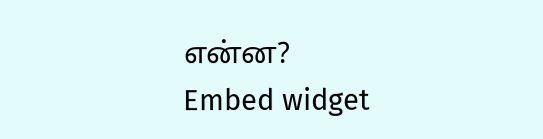என்ன?
Embed widget